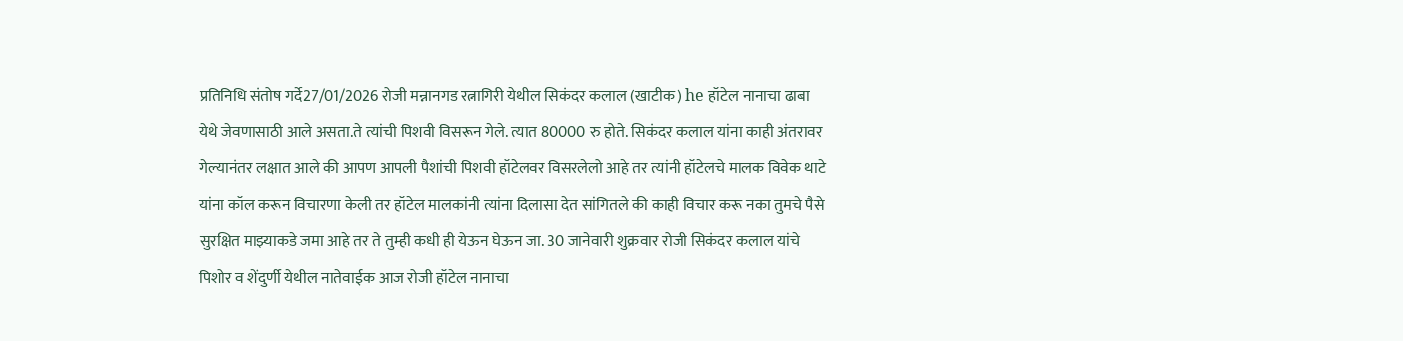प्रतिनिधि संतोष गर्दे27/01/2026 रोजी मन्नानगड रत्नागिरी येथील सिकंदर कलाल (खाटीक) he हॉटेल नानाचा ढाबा येथे जेवणासाठी आले असता.ते त्यांची पिशवी विसरून गेले. त्यात 80000 रु होते. सिकंदर कलाल यांना काही अंतरावर गेल्यानंतर लक्षात आले की आपण आपली पैशांची पिशवी हॉटेलवर विसरलेलो आहे तर त्यांनी हॉटेलचे मालक विवेक थाटे यांना कॉल करून विचारणा केली तर हॉटेल मालकांनी त्यांना दिलासा देत सांगितले की काही विचार करू नका तुमचे पैसे सुरक्षित माझ्याकडे जमा आहे तर ते तुम्ही कधी ही येऊन घेऊन जा. 30 जानेवारी शुक्रवार रोजी सिकंदर कलाल यांचे पिशोर व शेंदुर्णी येथील नातेवाईक आज रोजी हॉटेल नानाचा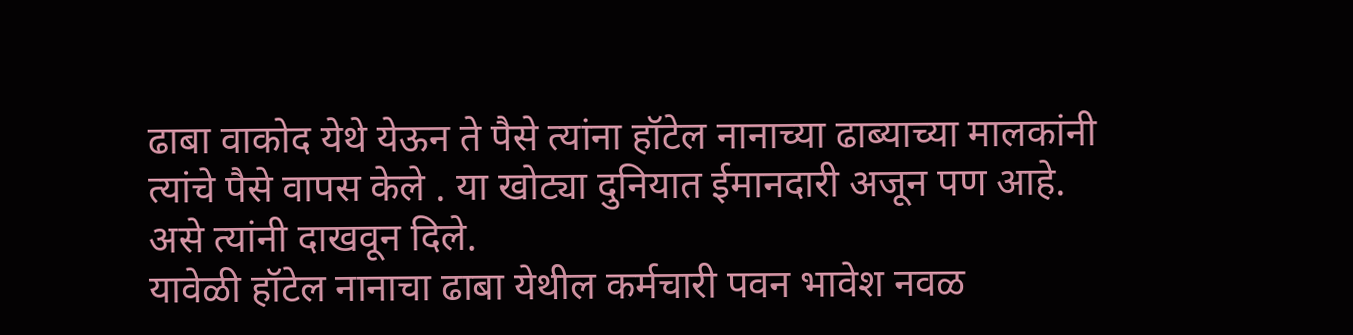ढाबा वाकोद येथे येऊन ते पैसे त्यांना हॉटेल नानाच्या ढाब्याच्या मालकांनी त्यांचे पैसे वापस केले . या खोट्या दुनियात ईमानदारी अजून पण आहे. असे त्यांनी दाखवून दिले.
यावेळी हॉटेल नानाचा ढाबा येथील कर्मचारी पवन भावेश नवळ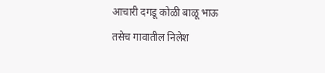आचारी दगडू कोळी बाळू भाऊ
तसेच गावातील निलेश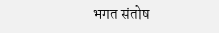भगत संतोष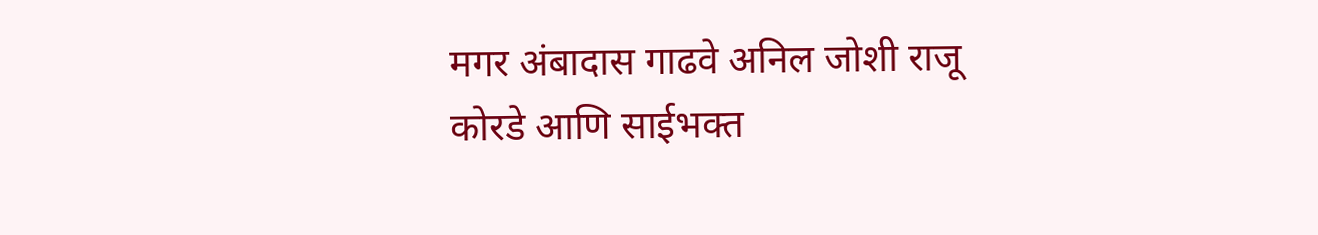मगर अंबादास गाढवे अनिल जोशी राजू कोरडे आणि साईभक्त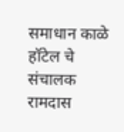समाधान काळे हॉटेल चे संचालक रामदास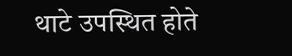थाटे उपस्थित होते